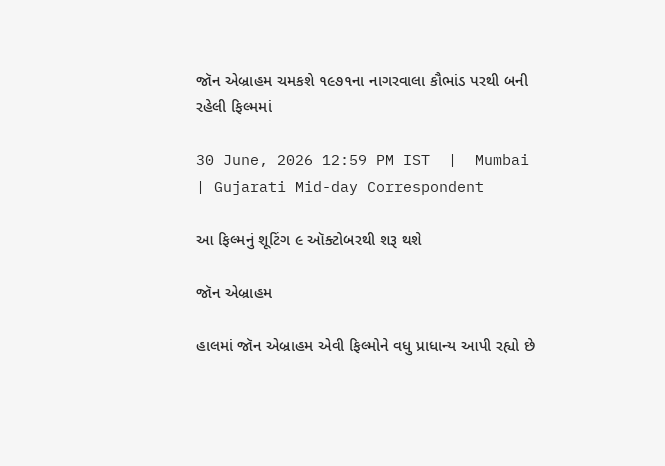જૉન એબ્રાહમ ચમકશે ૧૯૭૧ના નાગરવાલા કૌભાંડ પરથી બની રહેલી ફિલ્મમાં

30 June, 2026 12:59 PM IST  |  Mumbai | Gujarati Mid-day Correspondent

આ ફિલ્મનું શૂટિંગ ૯ ઑક્ટોબરથી શરૂ થશે

જૉન એબ્રાહમ

હાલમાં જૉન એબ્રાહમ એવી ફિલ્મોને વધુ પ્રાધાન્ય આપી રહ્યો છે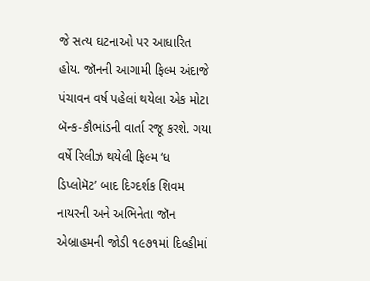જે સત્ય ઘટનાઓ પર આધારિત હોય. જૉનની આગામી ફિલ્મ અંદાજે પંચાવન વર્ષ પહેલાં થયેલા એક મોટા બૅન્ક-કૌભાંડની વાર્તા રજૂ કરશે. ગયા વર્ષે રિલીઝ થયેલી ફિલ્મ ‘ધ ડિપ્લોમૅટ’ બાદ દિગ્દર્શક શિવમ નાયરની અને અભિનેતા જૉન એબ્રાહમની જોડી ૧૯૭૧માં દિલ્હીમાં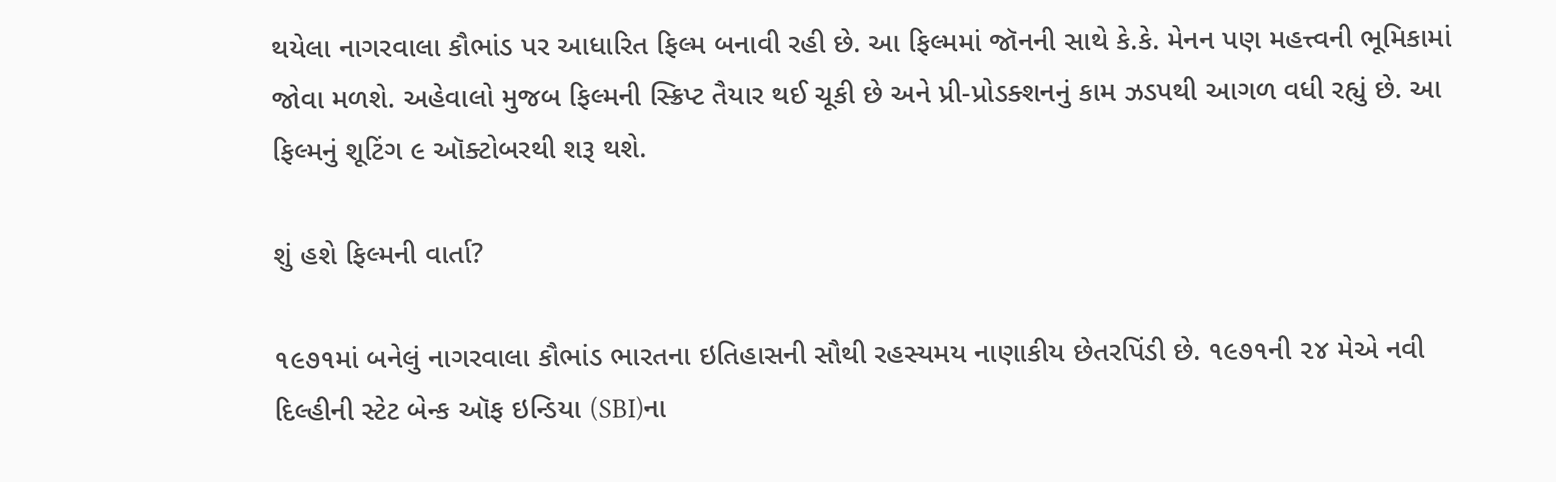થયેલા નાગરવાલા કૌભાંડ પર આધારિત ફિલ્મ બનાવી રહી છે. આ ફિલ્મમાં જૉનની સાથે કે.કે. મેનન પણ મહત્ત્વની ભૂમિકામાં જોવા મળશે. અહેવાલો મુજબ ફિલ્મની સ્ક્રિપ્ટ તૈયાર થઈ ચૂકી છે અને પ્રી-પ્રોડક્શનનું કામ ઝડપથી આગળ વધી રહ્યું છે. આ ફિલ્મનું શૂટિંગ ૯ ઑક્ટોબરથી શરૂ થશે.

શું હશે ફિલ્મની વાર્તા?

૧૯૭૧માં બનેલું નાગરવાલા કૌભાંડ ભારતના ઇતિહાસની સૌથી રહસ્યમય નાણાકીય છેતરપિંડી છે. ૧૯૭૧ની ૨૪ મેએ નવી દિલ્હીની સ્ટેટ બેન્ક ઑફ ઇન્ડિયા (SBI)ના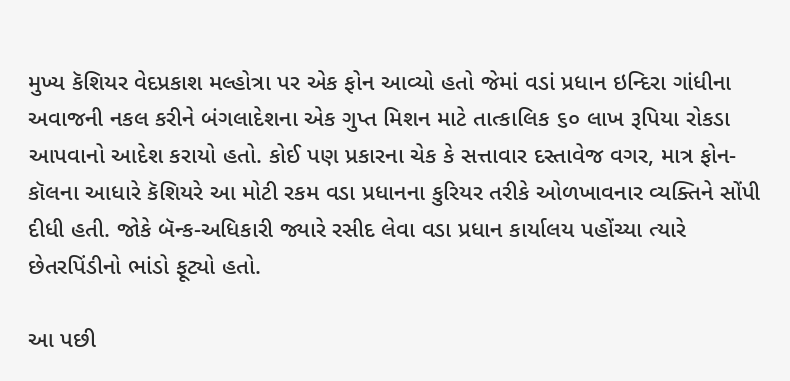મુખ્ય કૅશિયર વેદપ્રકાશ મલ્હોત્રા પર એક ફોન આવ્યો હતો જેમાં વડાં પ્રધાન ઇન્દિરા ગાંધીના અવાજની નકલ કરીને બંગલાદેશના એક ગુપ્ત મિશન માટે તાત્કાલિક ૬૦ લાખ રૂપિયા રોકડા આપવાનો આદેશ કરાયો હતો. કોઈ પણ પ્રકારના ચેક કે સત્તાવાર દસ્તાવેજ વગર, માત્ર ફોન-કૉલના આધારે કૅશિયરે આ મોટી રકમ વડા પ્રધાનના કુરિયર તરીકે ઓળખાવનાર વ્યક્તિને સોંપી દીધી હતી. જોકે બૅન્ક-અધિકારી જ્યારે રસીદ લેવા વડા પ્રધાન કાર્યાલય પહોંચ્યા ત્યારે છેતરપિંડીનો ભાંડો ફૂટ્યો હતો.

આ પછી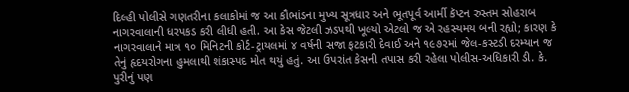દિલ્હી પોલીસે ગણતરીના કલાકોમાં જ આ કૌભાંડના મુખ્ય સૂત્રધાર અને ભૂતપૂર્વ આર્મી કૅપ્ટન રુસ્તમ સોહરાબ નાગરવાલાની ધરપકડ કરી લીધી હતી. આ કેસ જેટલી ઝડપથી ખૂલ્યો એટલો જ એ રહસ્યમય બની રહ્યો; કારણ કે નાગરવાલાને માત્ર ૧૦ મિનિટની કોર્ટ-ટ્રાયલમાં ૪ વર્ષની સજા ફટકારી દેવાઈ અને ૧૯૭૨માં જેલ-કસ્ટડી દરમ્યાન જ તેનું હૃદયરોગના હુમલાથી શંકાસ્પદ મોત થયું હતું. આ ઉપરાંત કેસની તપાસ કરી રહેલા પોલીસ-અધિકારી ડી. કે. પુરીનું પણ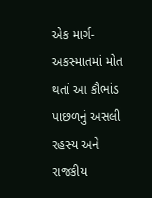એક માર્ગ-અકસ્માતમાં મોત થતાં આ કૌભાંડ પાછળનું અસલી રહસ્ય અને રાજકીય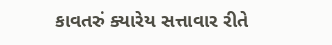કાવતરું ક્યારેય સત્તાવાર રીતે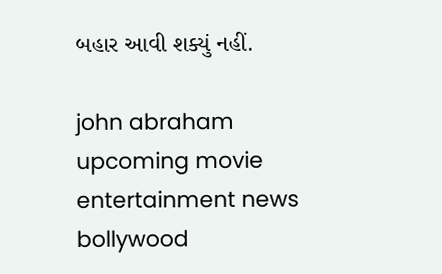બહાર આવી શક્યું નહીં.

john abraham upcoming movie entertainment news bollywood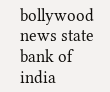bollywood news state bank of india